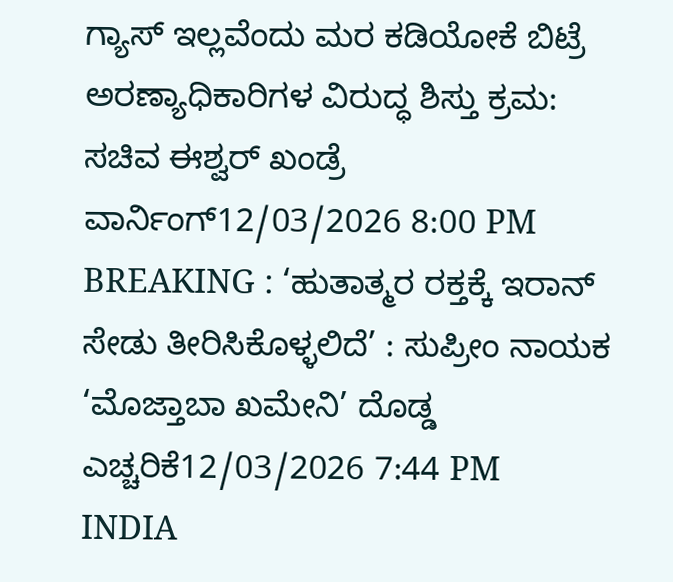ಗ್ಯಾಸ್ ಇಲ್ಲವೆಂದು ಮರ ಕಡಿಯೋಕೆ ಬಿಟ್ರೆ ಅರಣ್ಯಾಧಿಕಾರಿಗಳ ವಿರುದ್ಧ ಶಿಸ್ತು ಕ್ರಮ: ಸಚಿವ ಈಶ್ವರ್ ಖಂಡ್ರೆ ವಾರ್ನಿಂಗ್12/03/2026 8:00 PM
BREAKING : ‘ಹುತಾತ್ಮರ ರಕ್ತಕ್ಕೆ ಇರಾನ್ ಸೇಡು ತೀರಿಸಿಕೊಳ್ಳಲಿದೆ’ : ಸುಪ್ರೀಂ ನಾಯಕ ‘ಮೊಜ್ತಾಬಾ ಖಮೇನಿ’ ದೊಡ್ಡ ಎಚ್ಚರಿಕೆ12/03/2026 7:44 PM
INDIA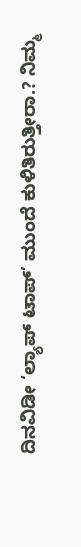ದಿನವಿಡೀ ‘ಲ್ಯಾಪ್ ಟಾಪ್’ ಮುಂದೆ ಕುಳಿತಿರುತ್ತೀರಾ.? ನಿಮ್ಮ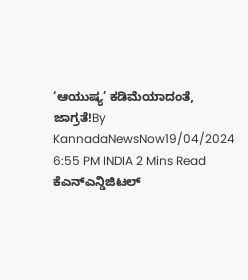‘ಆಯುಷ್ಯ’ ಕಡಿಮೆಯಾದಂತೆ, ಜಾಗ್ರತೆ!By KannadaNewsNow19/04/2024 6:55 PM INDIA 2 Mins Read ಕೆಎನ್ಎನ್ಡಿಜಿಟಲ್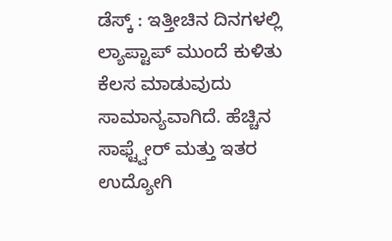ಡೆಸ್ಕ್ : ಇತ್ತೀಚಿನ ದಿನಗಳಲ್ಲಿ ಲ್ಯಾಪ್ಟಾಪ್ ಮುಂದೆ ಕುಳಿತು ಕೆಲಸ ಮಾಡುವುದು ಸಾಮಾನ್ಯವಾಗಿದೆ. ಹೆಚ್ಚಿನ ಸಾಫ್ಟ್ವೇರ್ ಮತ್ತು ಇತರ ಉದ್ಯೋಗಿ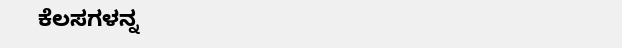ಕೆಲಸಗಳನ್ನ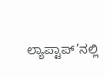ಲ್ಯಾಪ್ಟಾಪ್’ನಲ್ಲಿ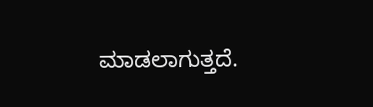ಮಾಡಲಾಗುತ್ತದೆ.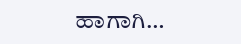ಹಾಗಾಗಿ…